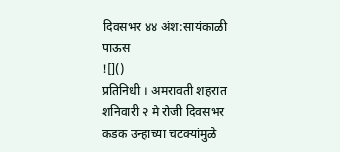दिवसभर ४४ अंश:सायंकाळी पाऊस
![]()
प्रतिनिधी । अमरावती शहरात शनिवारी २ मे रोजी दिवसभर कडक उन्हाच्या चटक्यांमुळे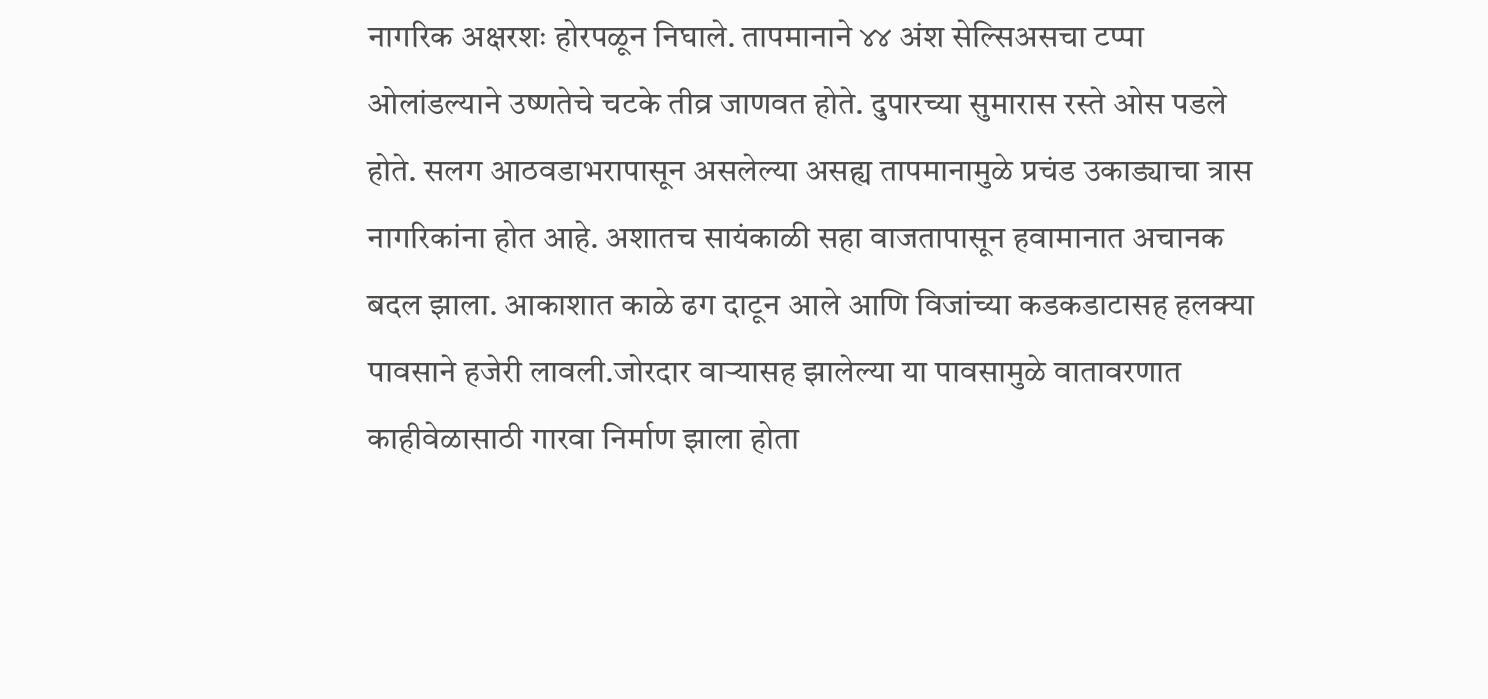नागरिक अक्षरशः होरपळून निघाले. तापमानाने ४४ अंश सेल्सिअसचा टप्पा ओलांडल्याने उष्णतेचे चटके तीव्र जाणवत होते. दुपारच्या सुमारास रस्ते ओस पडले होते. सलग आठवडाभरापासून असलेल्या असह्य तापमानामुळे प्रचंड उकाड्याचा त्रास नागरिकांना होत आहे. अशातच सायंकाळी सहा वाजतापासून हवामानात अचानक बदल झाला. आकाशात काळे ढग दाटून आले आणि विजांच्या कडकडाटासह हलक्या पावसाने हजेरी लावली.जोरदार वाऱ्यासह झालेल्या या पावसामुळे वातावरणात काहीवेळासाठी गारवा निर्माण झाला होता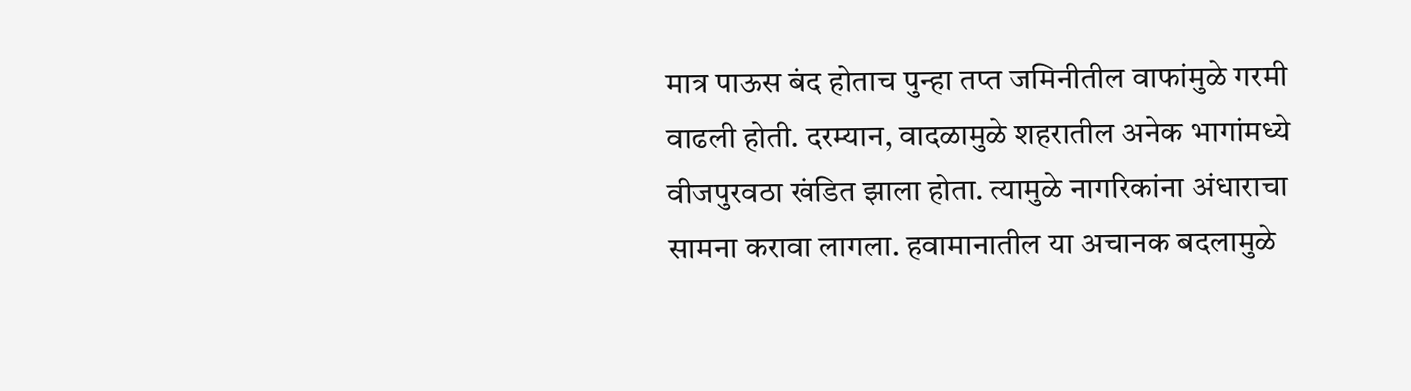मात्र पाऊस बंद होताच पुन्हा तप्त जमिनीतील वाफांमुळे गरमी वाढली होती. दरम्यान, वादळामुळे शहरातील अनेक भागांमध्ये वीजपुरवठा खंडित झाला होता. त्यामुळे नागरिकांना अंधाराचा सामना करावा लागला. हवामानातील या अचानक बदलामुळे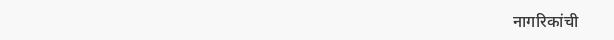नागरिकांची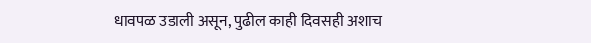धावपळ उडाली असून, पुढील काही दिवसही अशाच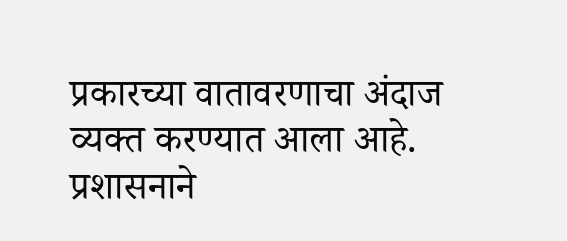प्रकारच्या वातावरणाचा अंदाज व्यक्त करण्यात आला आहे. प्रशासनाने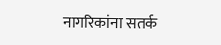नागरिकांना सतर्क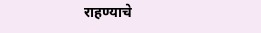राहण्याचे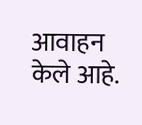आवाहन केले आहे.